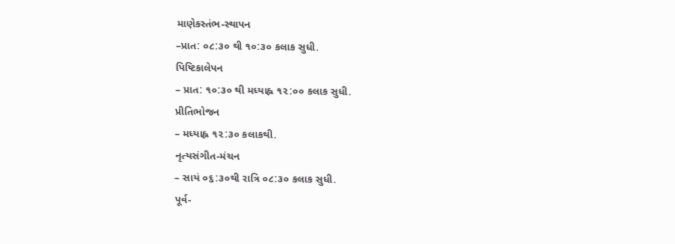માણેકસ્તંભ-સ્થાપન
–પ્રાત: ૦૮:૩૦ થી ૧૦:૩૦ કલાક સુધી.
પિષ્ટિકાલેપન
– પ્રાત: ૧૦:૩૦ થી મધ્યાહ્ન ૧૨:૦૦ કલાક સુધી.
પ્રીતિભોજન
– મધ્યાહ્ન ૧૨:૩૦ કલાકથી.
નૃત્યસંગીત-મંચન
– સાયં ૦૬:૩૦થી રાત્રિ ૦૮:૩૦ કલાક સુધી.
પૂર્વ-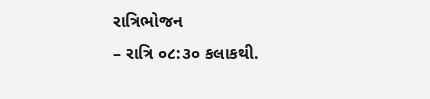રાત્રિભોજન
– રાત્રિ ૦૮:૩૦ કલાકથી.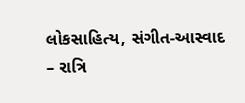લોકસાહિત્ય, સંગીત-આસ્વાદ
– રાત્રિ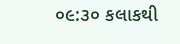૦૯:૩૦ કલાકથી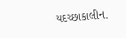યદચ્છાકાલીન.